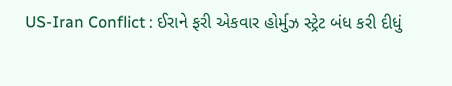US-Iran Conflict : ઈરાને ફરી એકવાર હોર્મુઝ સ્ટ્રેટ બંધ કરી દીધું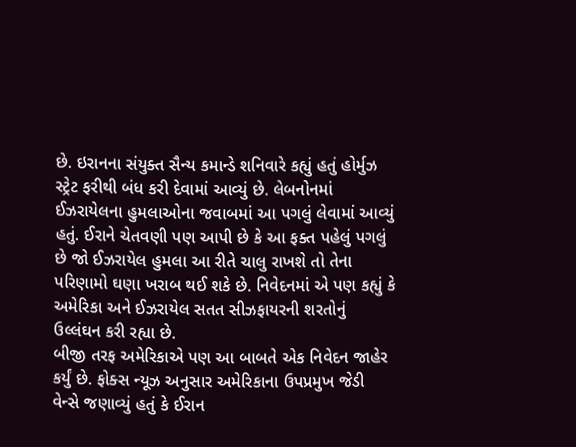છે. ઇરાનના સંયુક્ત સૈન્ય કમાન્ડે શનિવારે કહ્યું હતું હોર્મુઝ સ્ટ્રેટ ફરીથી બંધ કરી દેવામાં આવ્યું છે. લેબનોનમાં ઈઝરાયેલના હુમલાઓના જવાબમાં આ પગલું લેવામાં આવ્યું હતું. ઈરાને ચેતવણી પણ આપી છે કે આ ફક્ત પહેલું પગલું છે જો ઈઝરાયેલ હુમલા આ રીતે ચાલુ રાખશે તો તેના પરિણામો ઘણા ખરાબ થઈ શકે છે. નિવેદનમાં એ પણ કહ્યું કે અમેરિકા અને ઈઝરાયેલ સતત સીઝફાયરની શરતોનું ઉલ્લંઘન કરી રહ્યા છે.
બીજી તરફ અમેરિકાએ પણ આ બાબતે એક નિવેદન જાહેર કર્યું છે. ફોક્સ ન્યૂઝ અનુસાર અમેરિકાના ઉપપ્રમુખ જેડી વેન્સે જણાવ્યું હતું કે ઈરાન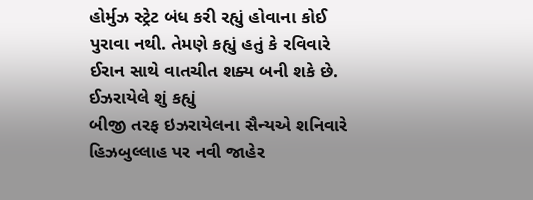હોર્મુઝ સ્ટ્રેટ બંધ કરી રહ્યું હોવાના કોઈ પુરાવા નથી. તેમણે કહ્યું હતું કે રવિવારે ઈરાન સાથે વાતચીત શક્ય બની શકે છે.
ઈઝરાયેલે શું કહ્યું
બીજી તરફ ઇઝરાયેલના સૈન્યએ શનિવારે હિઝબુલ્લાહ પર નવી જાહેર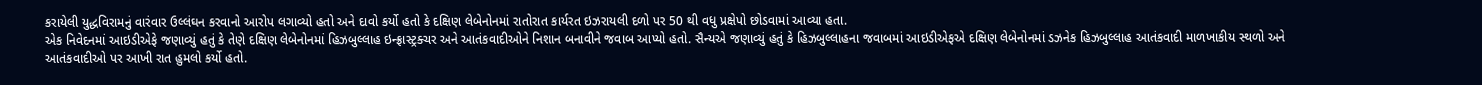કરાયેલી યુદ્ધવિરામનું વારંવાર ઉલ્લંઘન કરવાનો આરોપ લગાવ્યો હતો અને દાવો કર્યો હતો કે દક્ષિણ લેબેનોનમાં રાતોરાત કાર્યરત ઇઝરાયલી દળો પર 50 થી વધુ પ્રક્ષેપો છોડવામાં આવ્યા હતા.
એક નિવેદનમાં આઇડીએફે જણાવ્યું હતું કે તેણે દક્ષિણ લેબેનોનમાં હિઝબુલ્લાહ ઇન્ફ્રાસ્ટ્રક્ચર અને આતંકવાદીઓને નિશાન બનાવીને જવાબ આપ્યો હતો. સૈન્યએ જણાવ્યું હતું કે હિઝબુલ્લાહના જવાબમાં આઇડીએફએ દક્ષિણ લેબેનોનમાં ડઝનેક હિઝબુલ્લાહ આતંકવાદી માળખાકીય સ્થળો અને આતંકવાદીઓ પર આખી રાત હુમલો કર્યો હતો.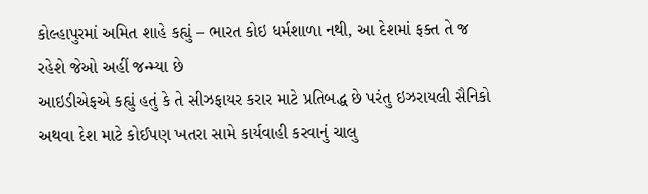કોલ્હાપુરમાં અમિત શાહે કહ્યું – ભારત કોઇ ધર્મશાળા નથી, આ દેશમાં ફક્ત તે જ રહેશે જેઓ અહીં જન્મ્યા છે
આઇડીએફએ કહ્યું હતું કે તે સીઝફાયર કરાર માટે પ્રતિબદ્ધ છે પરંતુ ઇઝરાયલી સૈનિકો અથવા દેશ માટે કોઈપણ ખતરા સામે કાર્યવાહી કરવાનું ચાલુ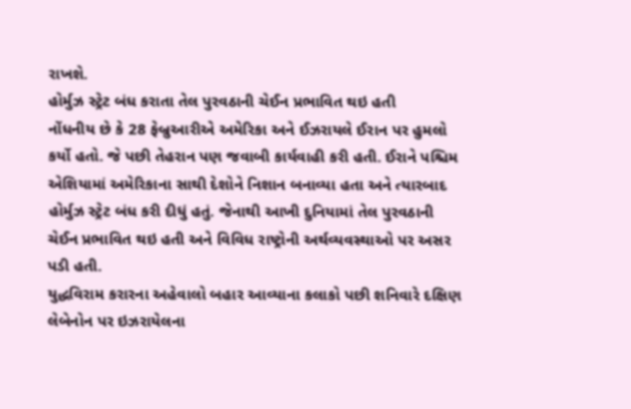રાખશે.
હોર્મુઝ સ્ટ્રેટ બંધ કરાતા તેલ પુરવઠાની ચેઈન પ્રભાવિત થઇ હતી
નોંધનીય છે કે 28 ફેબ્રુઆરીએ અમેરિકા અને ઈઝરાયલે ઈરાન પર હુમલો કર્યો હતો. જે પછી તેહરાન પણ જવાબી કાર્યવાહી કરી હતી. ઈરાને પશ્ચિમ એશિયામાં અમેરિકાના સાથી દેશોને નિશાન બનાવ્યા હતા અને ત્યારબાદ હોર્મુઝ સ્ટ્રેટ બંધ કરી દીધું હતું. જેનાથી આખી દુનિયામાં તેલ પુરવઠાની ચેઈન પ્રભાવિત થઇ હતી અને વિવિધ રાષ્ટ્રોની અર્થવ્યવસ્થાઓ પર અસર પડી હતી.
યુદ્ધવિરામ કરારના અહેવાલો બહાર આવ્યાના કલાકો પછી શનિવારે દક્ષિણ લેબેનોન પર ઇઝરાયેલના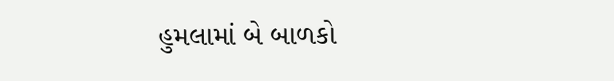હુમલામાં બે બાળકો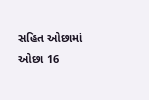સહિત ઓછામાં ઓછા 16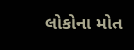લોકોના મોત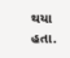થયા હતા.